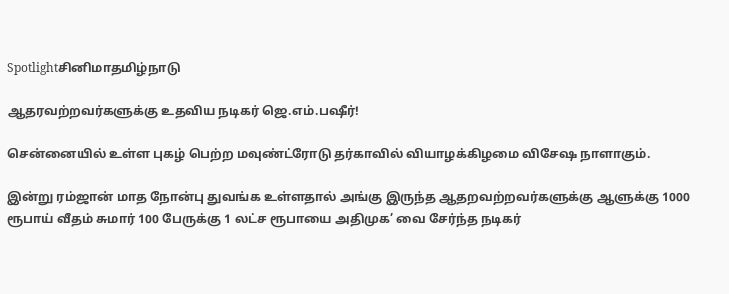Spotlightசினிமாதமிழ்நாடு

ஆதரவற்றவர்களுக்கு உதவிய நடிகர் ஜெ.எம்.பஷீர்!

சென்னையில் உள்ள புகழ் பெற்ற மவுண்ட்ரோடு தர்காவில் வியாழக்கிழமை விசேஷ நாளாகும்.

இன்று ரம்ஜான் மாத நோன்பு துவங்க உள்ளதால் அங்கு இருந்த ஆதறவற்றவர்களுக்கு ஆளுக்கு 1000 ரூபாய் வீதம் சுமார் 100 பேருக்கு 1 லட்ச ரூபாயை அதிமுக’ வை சேர்ந்த நடிகர்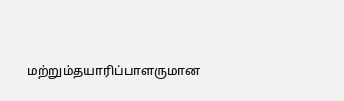மற்றும்தயாரிப்பாளருமான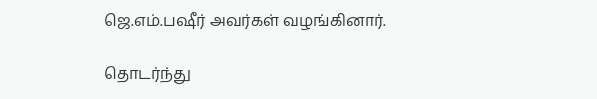ஜெ.எம்.பஷீர் அவர்கள் வழங்கினார்.

தொடர்ந்து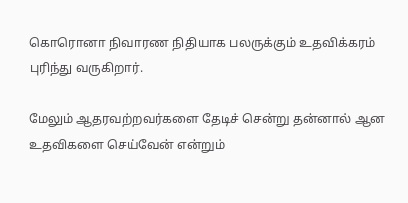கொரொனா நிவாரண நிதியாக பலருக்கும் உதவிக்கரம் புரிந்து வருகிறார்.

மேலும் ஆதரவற்றவர்களை தேடிச் சென்று தன்னால் ஆன உதவிகளை செய்வேன் என்றும்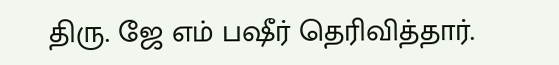திரு. ஜே எம் பஷீர் தெரிவித்தார்.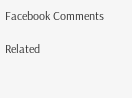Facebook Comments

Related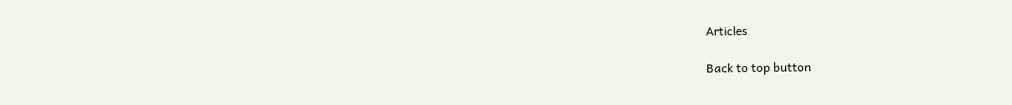Articles

Back to top button